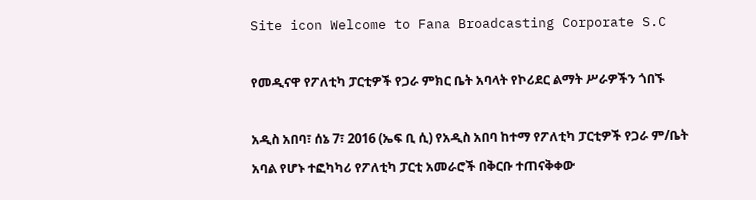Site icon Welcome to Fana Broadcasting Corporate S.C

የመዲናዋ የፖለቲካ ፓርቲዎች የጋራ ምክር ቤት አባላት የኮሪደር ልማት ሥራዎችን ጎበኙ

አዲስ አበባ፣ ሰኔ 7፣ 2016 (ኤፍ ቢ ሲ) የአዲስ አበባ ከተማ የፖለቲካ ፓርቲዎች የጋራ ም/ቤት አባል የሆኑ ተፎካካሪ የፖለቲካ ፓርቲ አመራሮች በቅርቡ ተጠናቅቀው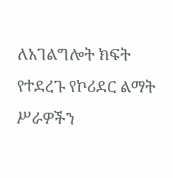ለአገልግሎት ክፍት የተደረጉ የኮሪደር ልማት ሥራዎችን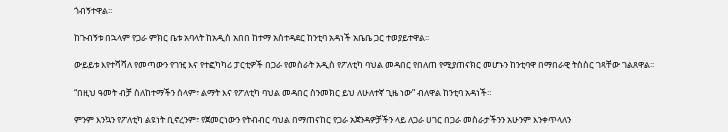ጎብኝተዋል፡፡

ከጉብኝቱ በኋላም የጋራ ምክር ቤቱ አባላት ከአዲስ አበበ ከተማ አስተዳደር ከንቲባ አዳነች አቤቤ ጋር ተወያይተዋል፡፡

ውይይቱ እየተሻሻለ የመጣውን የገዢ እና የተፎካካሪ ፓርቲዎች በጋራ የመስራት አዲስ የፖለቲካ ባህል መዳበር የበለጠ የሚያጠናክር መሆኑን ከንቲባዋ በማበራዊ ትስስር ገጻቸው ገልጸዋል፡፡

“በዚህ ዓመት ብቻ ስለከተማችን ሰላም፣ ልማት እና የፖለቲካ ባህል መዳበር ስንመክር ይህ ለሁለተኛ ጊዜ ነው” ብለዋል ከንቲባ አዳነች።

ምንም እንኳን የፖለቲካ ልዩነት ቢኖረንም፣ የጀመርነውን የትብብር ባህል በማጠናከር የጋራ አጀንዳዎቻችን ላይ ለጋራ ሀገር በጋራ መስራታችንን አሁንም እንቀጥላለን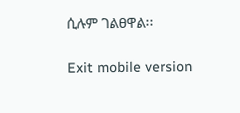ሲሉም ገልፀዋል፡፡

Exit mobile version